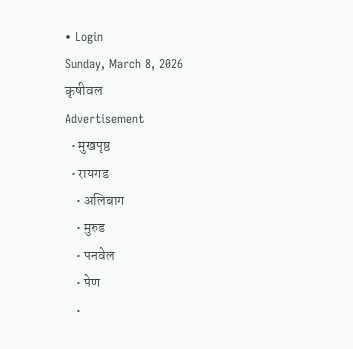• Login
Sunday, March 8, 2026
कृषीवल
Advertisement
  • मुखपृष्ठ
  • रायगड
    • अलिबाग
    • मुरुड
    • पनवेल
    • पेण
    •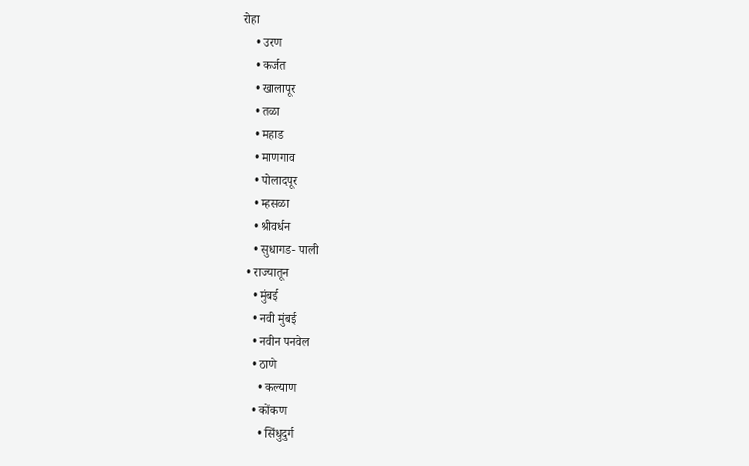रोहा
    • उरण
    • कर्जत
    • खालापूर
    • तळा
    • महाड
    • माणगाव
    • पोलादपूर
    • म्हसळा
    • श्रीवर्धन
    • सुधागड- पाली
  • राज्यातून
    • मुंबई
    • नवी मुंबई
    • नवीन पनवेल
    • ठाणे
      • कल्याण
    • कोंकण
      • सिंधुदुर्ग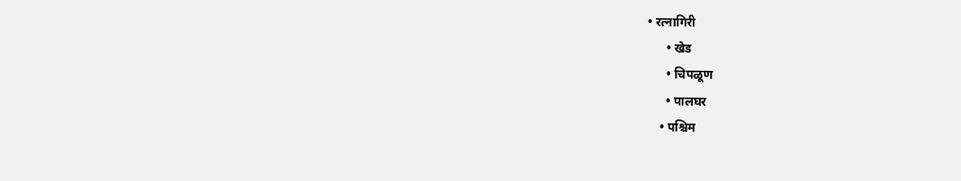• रत्नागिरी
      • खेड
      • चिपळूण
      • पालघर
    • पश्चिम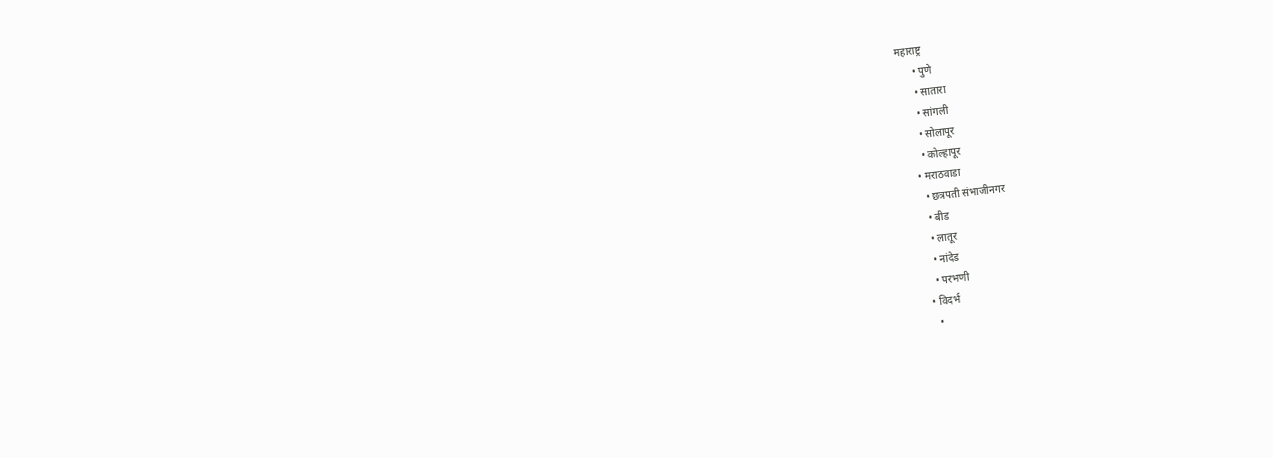महाराष्ट्र
      • पुणे
      • सातारा
      • सांगली
      • सोलापूर
      • कोल्हापूर
    • मराठवाडा
      • छत्रपती संभाजीनगर
      • बीड
      • लातूर
      • नांदेड
      • परभणी
    • विदर्भ
      •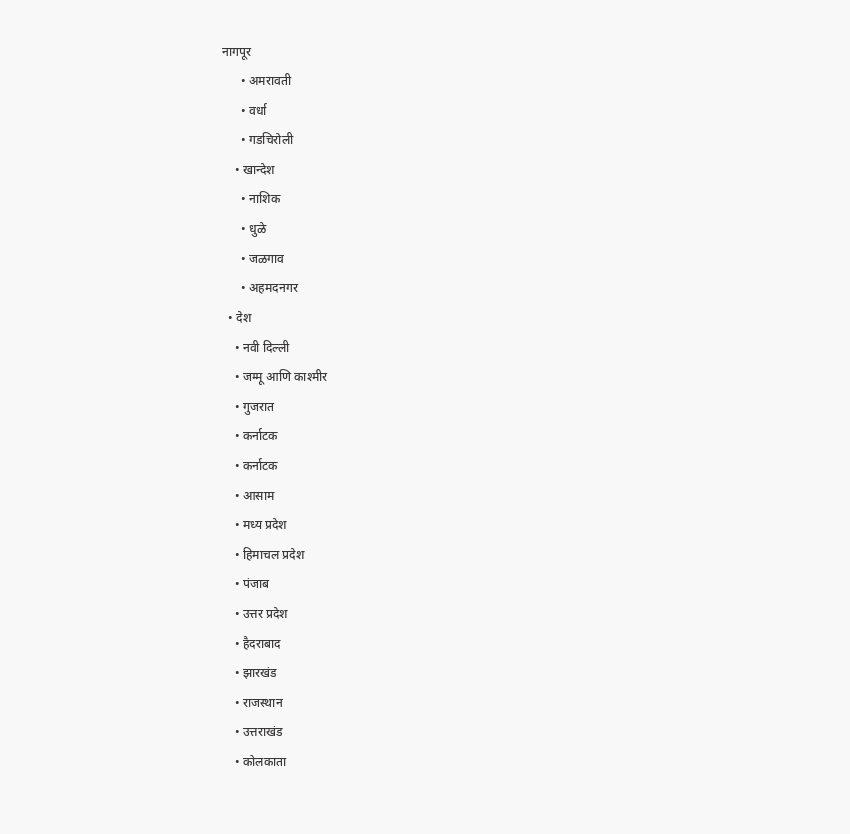नागपूर
      • अमरावती
      • वर्धा
      • गडचिरोली
    • खान्देश
      • नाशिक
      • धुळे
      • जळगाव
      • अहमदनगर
  • देश
    • नवी दिल्ली
    • जम्मू आणि काश्मीर
    • गुजरात
    • कर्नाटक
    • कर्नाटक
    • आसाम
    • मध्य प्रदेश
    • हिमाचल प्रदेश
    • पंजाब
    • उत्तर प्रदेश
    • हैदराबाद
    • झारखंड
    • राजस्थान
    • उत्तराखंड
    • कोलकाता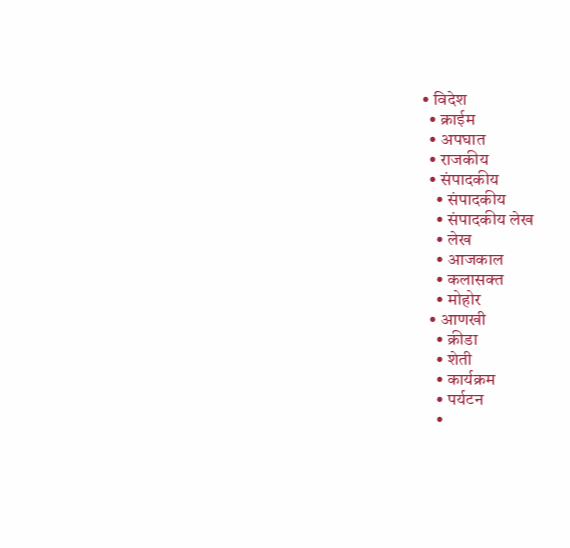• विदेश
  • क्राईम
  • अपघात
  • राजकीय
  • संपादकीय
    • संपादकीय
    • संपादकीय लेख
    • लेख
    • आजकाल
    • कलासक्त
    • मोहोर
  • आणखी
    • क्रीडा
    • शेती
    • कार्यक्रम
    • पर्यटन
    •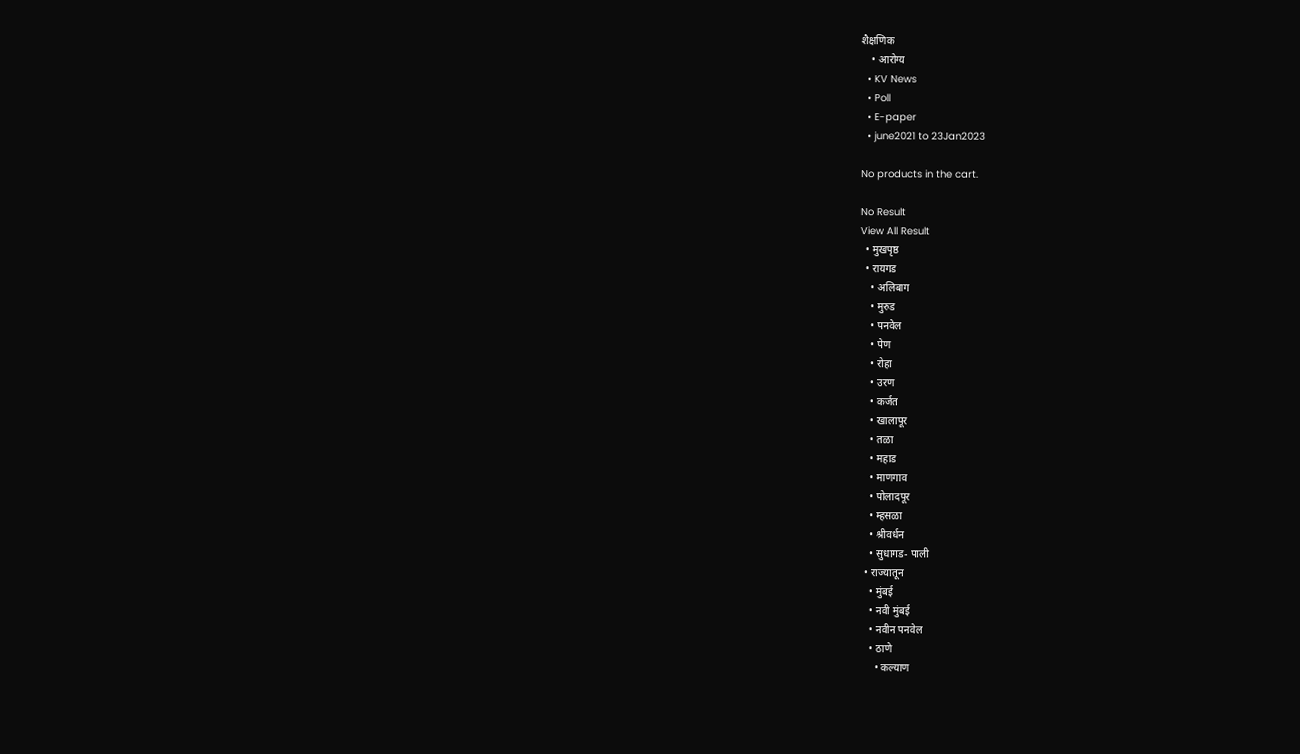शैक्षणिक
    • आरोग्य
  • KV News
  • Poll
  • E-paper
  • june2021 to 23Jan2023

No products in the cart.

No Result
View All Result
  • मुखपृष्ठ
  • रायगड
    • अलिबाग
    • मुरुड
    • पनवेल
    • पेण
    • रोहा
    • उरण
    • कर्जत
    • खालापूर
    • तळा
    • महाड
    • माणगाव
    • पोलादपूर
    • म्हसळा
    • श्रीवर्धन
    • सुधागड- पाली
  • राज्यातून
    • मुंबई
    • नवी मुंबई
    • नवीन पनवेल
    • ठाणे
      • कल्याण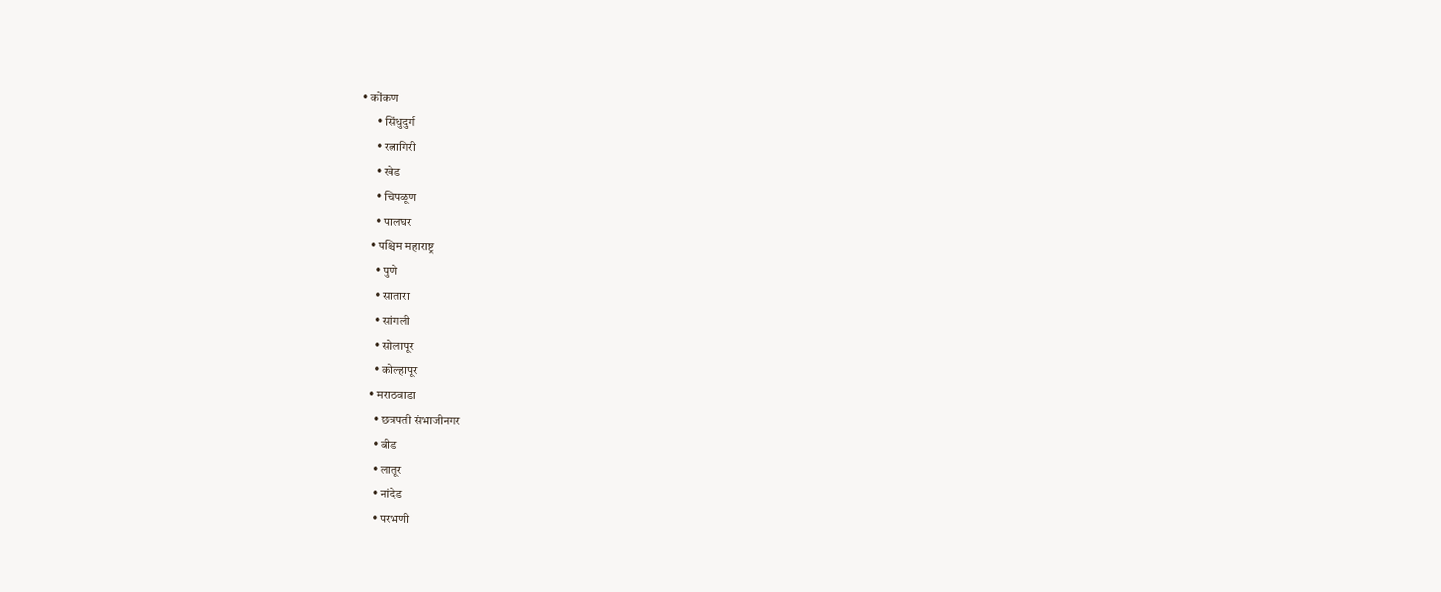• कोंकण
      • सिंधुदुर्ग
      • रत्नागिरी
      • खेड
      • चिपळूण
      • पालघर
    • पश्चिम महाराष्ट्र
      • पुणे
      • सातारा
      • सांगली
      • सोलापूर
      • कोल्हापूर
    • मराठवाडा
      • छत्रपती संभाजीनगर
      • बीड
      • लातूर
      • नांदेड
      • परभणी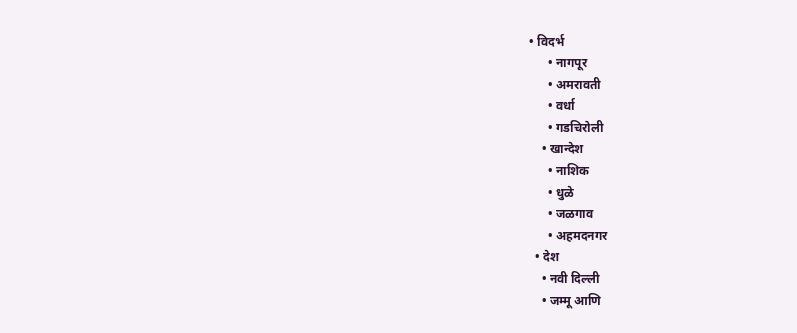• विदर्भ
      • नागपूर
      • अमरावती
      • वर्धा
      • गडचिरोली
    • खान्देश
      • नाशिक
      • धुळे
      • जळगाव
      • अहमदनगर
  • देश
    • नवी दिल्ली
    • जम्मू आणि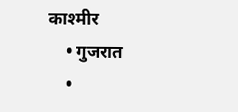काश्मीर
    • गुजरात
    •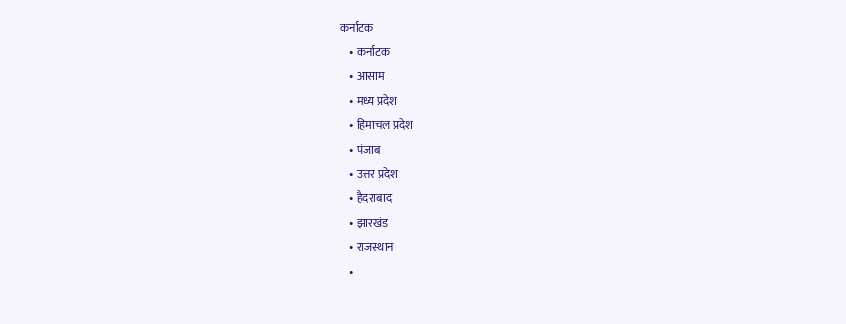कर्नाटक
    • कर्नाटक
    • आसाम
    • मध्य प्रदेश
    • हिमाचल प्रदेश
    • पंजाब
    • उत्तर प्रदेश
    • हैदराबाद
    • झारखंड
    • राजस्थान
    •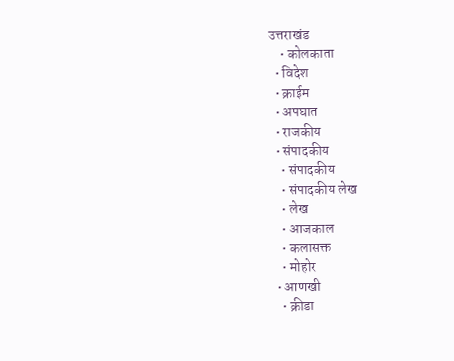उत्तराखंड
    • कोलकाता
  • विदेश
  • क्राईम
  • अपघात
  • राजकीय
  • संपादकीय
    • संपादकीय
    • संपादकीय लेख
    • लेख
    • आजकाल
    • कलासक्त
    • मोहोर
  • आणखी
    • क्रीडा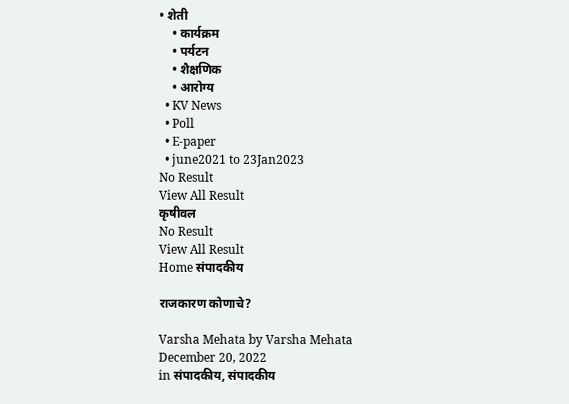• शेती
    • कार्यक्रम
    • पर्यटन
    • शैक्षणिक
    • आरोग्य
  • KV News
  • Poll
  • E-paper
  • june2021 to 23Jan2023
No Result
View All Result
कृषीवल
No Result
View All Result
Home संपादकीय

राजकारण कोणाचे?

Varsha Mehata by Varsha Mehata
December 20, 2022
in संपादकीय, संपादकीय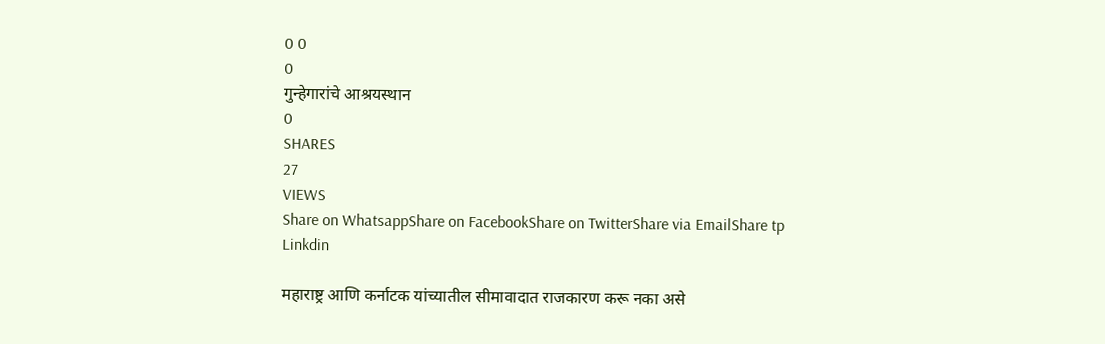0 0
0
गुन्हेगारांचे आश्रयस्थान
0
SHARES
27
VIEWS
Share on WhatsappShare on FacebookShare on TwitterShare via EmailShare tp Linkdin

महाराष्ट्र आणि कर्नाटक यांच्यातील सीमावादात राजकारण करू नका असे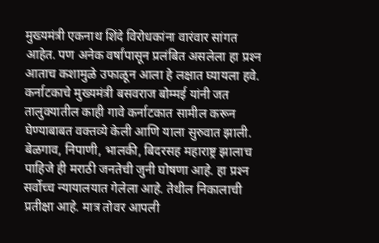मुख्यमंत्री एकनाथ शिंदे विरोधकांना वारंवार सांगत आहेत. पण अनेक वर्षांपासून प्रलंबित असलेला हा प्रश्‍न आताच कशामुळे उफाळून आला हे लक्षात घ्यायला हवे. कर्नाटकाचे मुख्यमंत्री बसवराज बोम्मई यांनी जत तालुक्यातील काही गावे कर्नाटकात सामील करून घेण्याबाबत वक्तव्ये केली आणि याला सुरुवात झाली. बेळगाव, निपाणी, भालकी, बिदरसह महाराष्ट्र झालाच पाहिजे ही मराठी जनतेची जुनी घोषणा आहे. हा प्रश्‍न सर्वोच्च न्यायालयात गेलेला आहे. तेथील निकालाची प्रतीक्षा आहे. मात्र तोवर आपली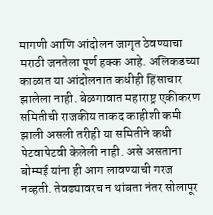मागणी आणि आंदोलन जागृत ठेवण्याचा मराठी जनतेला पूर्ण हक्क आहे. अलिकडच्या काळात या आंदोलनात कधीही हिंसाचार झालेला नाही. बेळगावात महाराष्ट्र एकीकरण समितीची राजकीय ताकद काहीशी कमी झाली असली तरीही या समितीने कधी पेटवापेटवी केलेली नाही. असे असताना बोम्मई यांना ही आग लावण्याची गरज नव्हती. तेवढ्यावरच न थांबता नंतर सोलापूर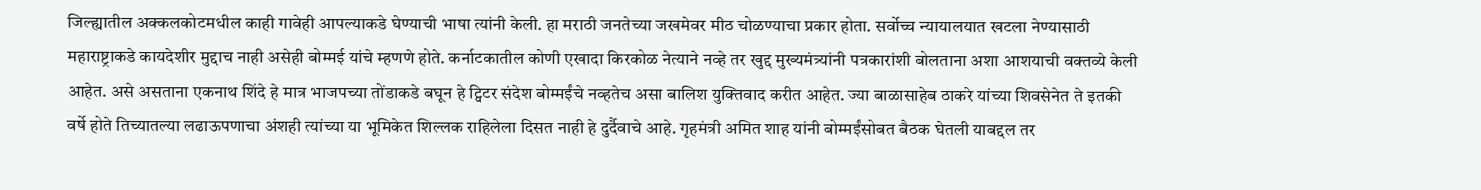जिल्ह्यातील अक्कलकोटमधील काही गावेही आपल्याकडे घेण्याची भाषा त्यांनी केली. हा मराठी जनतेच्या जखमेवर मीठ चोळण्याचा प्रकार होता. सर्वोच्च न्यायालयात खटला नेण्यासाठी महाराष्ट्राकडे कायदेशीर मुद्दाच नाही असेही बोम्मई यांचे म्हणणे होते. कर्नाटकातील कोणी एखादा किरकोळ नेत्याने नव्हे तर खुद्द मुख्यमंत्र्यांनी पत्रकारांशी बोलताना अशा आशयाची वक्तव्ये केली आहेत. असे असताना एकनाथ शिंदे हे मात्र भाजपच्या तोंडाकडे बघून हे ट्विटर संदेश बोम्मईंचे नव्हतेच असा बालिश युक्तिवाद करीत आहेत. ज्या बाळासाहेब ठाकरे यांच्या शिवसेनेत ते इतकी वर्षे होते तिच्यातल्या लढाऊपणाचा अंशही त्यांच्या या भूमिकेत शिल्लक राहिलेला दिसत नाही हे दुर्दैवाचे आहे. गृहमंत्री अमित शाह यांनी बोम्मईंसोबत बैठक घेतली याबद्दल तर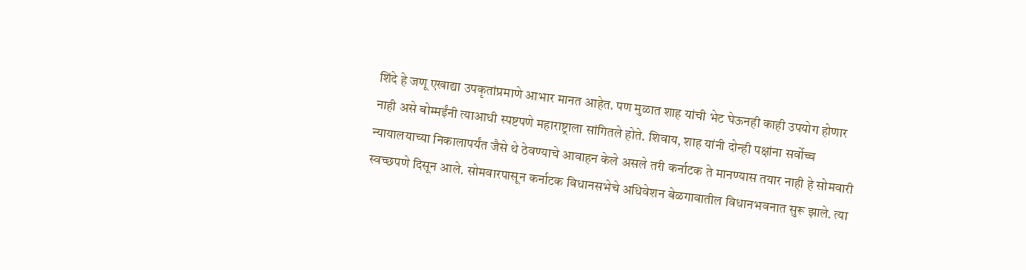शिंदे हे जणू एखाद्या उपकृतांप्रमाणे आभार मानत आहेत. पण मुळात शाह यांची भेट घेऊनही काही उपयोग होणार नाही असे बोम्मईंनी त्याआधी स्पष्टपणे महाराष्ट्राला सांगितले होते. शिवाय, शाह यांनी दोन्ही पक्षांना सर्वोच्च न्यायालयाच्या निकालापर्यंत जैसे थे ठेवण्याचे आवाहन केले असले तरी कर्नाटक ते मानण्यास तयार नाही हे सोमवारी स्वच्छपणे दिसून आले. सोमवारपासून कर्नाटक विधानसभेचे अधिवेशन बेळगावातील विधानभवनात सुरू झाले. त्या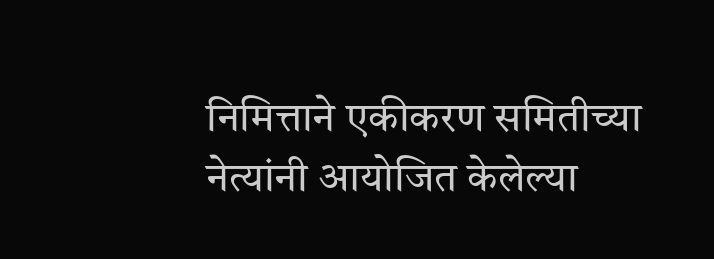निमित्ताने एकीकरण समितीच्या नेत्यांनी आयोजित केलेल्या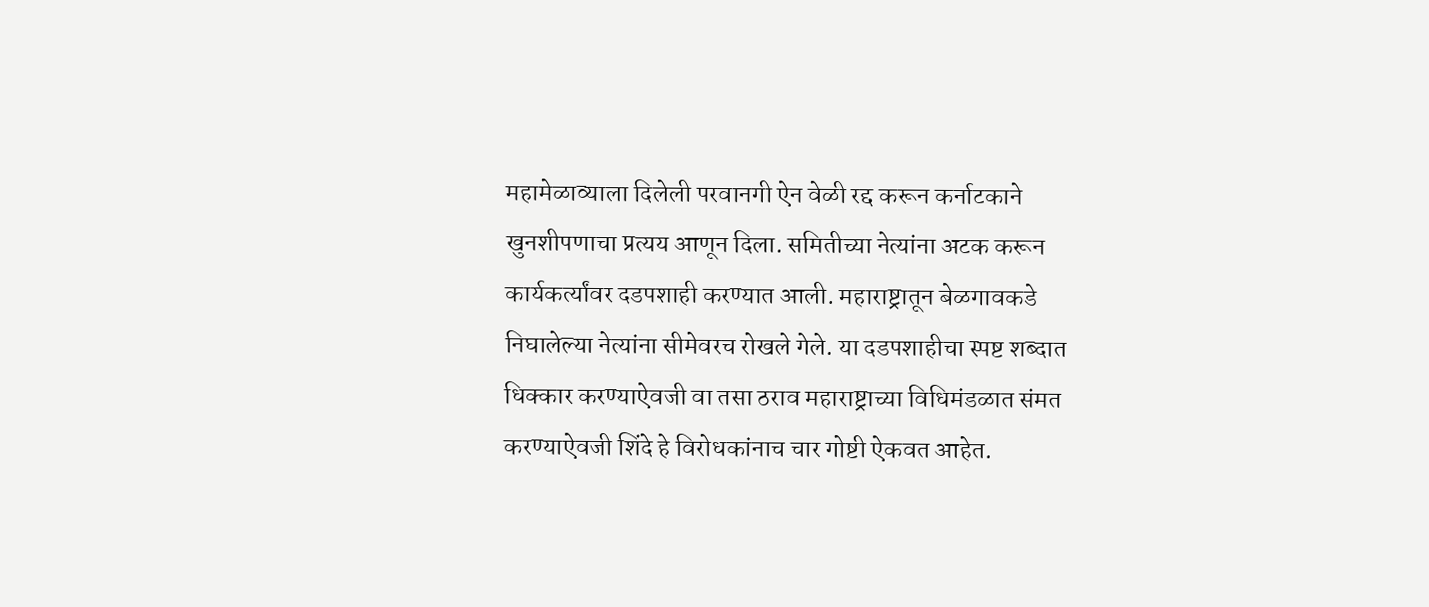महामेळाव्याला दिलेली परवानगी ऐन वेळी रद्द करून कर्नाटकाने खुनशीपणाचा प्रत्यय आणून दिला. समितीच्या नेत्यांना अटक करून कार्यकर्त्यांवर दडपशाही करण्यात आली. महाराष्ट्रातून बेळगावकडे निघालेल्या नेत्यांना सीमेवरच रोखले गेले. या दडपशाहीचा स्पष्ट शब्दात धिक्कार करण्याऐवजी वा तसा ठराव महाराष्ट्राच्या विधिमंडळात संमत करण्याऐवजी शिंदे हे विरोधकांनाच चार गोष्टी ऐकवत आहेत.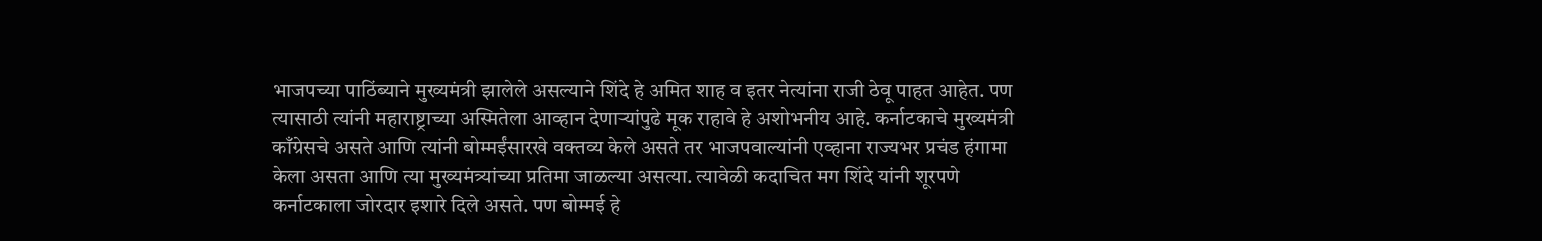भाजपच्या पाठिंब्याने मुख्यमंत्री झालेले असल्याने शिंदे हे अमित शाह व इतर नेत्यांना राजी ठेवू पाहत आहेत. पण त्यासाठी त्यांनी महाराष्ट्राच्या अस्मितेला आव्हान देणार्‍यांपुढे मूक राहावे हे अशोभनीय आहे. कर्नाटकाचे मुख्यमंत्री काँग्रेसचे असते आणि त्यांनी बोम्मईंसारखे वक्तव्य केले असते तर भाजपवाल्यांनी एव्हाना राज्यभर प्रचंड हंगामा केला असता आणि त्या मुख्यमंत्र्यांच्या प्रतिमा जाळल्या असत्या. त्यावेळी कदाचित मग शिंदे यांनी शूरपणे कर्नाटकाला जोरदार इशारे दिले असते. पण बोम्मई हे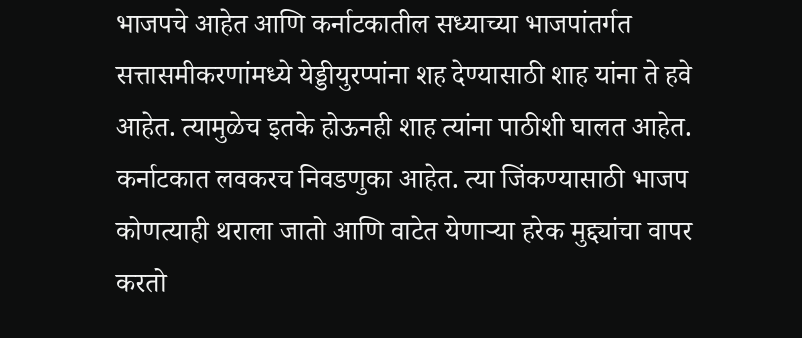भाजपचे आहेत आणि कर्नाटकातील सध्याच्या भाजपांतर्गत सत्तासमीकरणांमध्ये येड्डीयुरप्पांना शह देण्यासाठी शाह यांना ते हवे आहेत. त्यामुळेच इतके होऊनही शाह त्यांना पाठीशी घालत आहेत. कर्नाटकात लवकरच निवडणुका आहेत. त्या जिंकण्यासाठी भाजप कोणत्याही थराला जातो आणि वाटेत येणार्‍या हरेक मुद्द्यांचा वापर करतो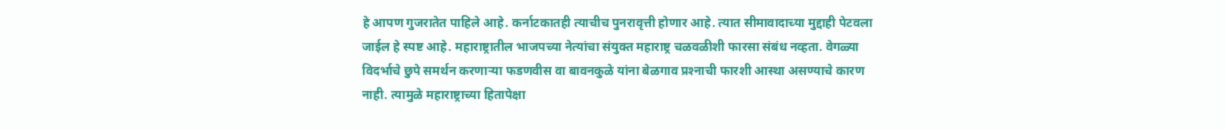हे आपण गुजरातेत पाहिले आहे. कर्नाटकातही त्याचीच पुनरावृत्ती होणार आहे. त्यात सीमावादाच्या मुद्दाही पेटवला जाईल हे स्पष्ट आहे. महाराष्ट्रातील भाजपच्या नेत्यांचा संयुक्त महाराष्ट्र चळवळीशी फारसा संबंध नव्हता. वेगळ्या विदर्भाचे छुपे समर्थन करणार्‍या फडणवीस वा बावनकुळे यांना बेळगाव प्रश्‍नाची फारशी आस्था असण्याचे कारण नाही. त्यामुळे महाराष्ट्राच्या हितापेक्षा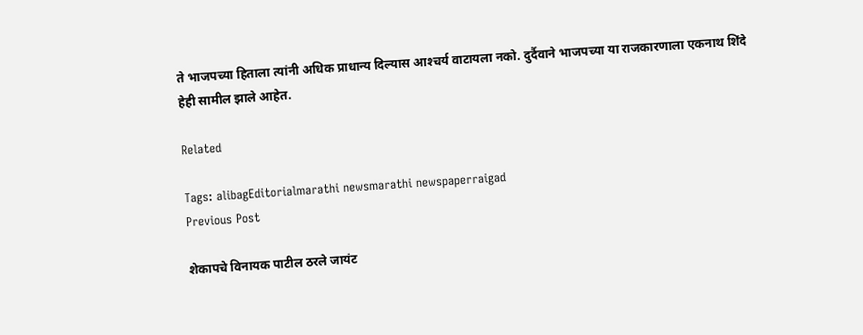ते भाजपच्या हिताला त्यांनी अधिक प्राधान्य दिल्यास आश्‍चर्य वाटायला नको. दुर्दैवाने भाजपच्या या राजकारणाला एकनाथ शिंदे हेही सामील झाले आहेत.

Related

Tags: alibagEditorialmarathi newsmarathi newspaperraigad
Previous Post

शेकापचे विनायक पाटील ठरले जायंट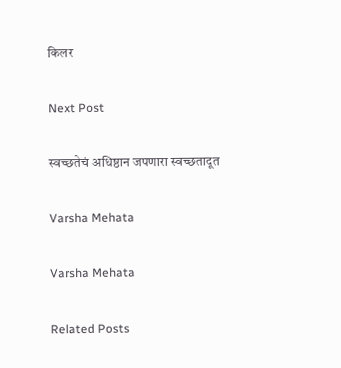किलर

Next Post

स्वच्छतेचं अधिष्ठान जपणारा स्वच्छतादूत

Varsha Mehata

Varsha Mehata

Related Posts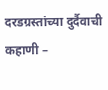दरडग्रस्तांच्या दुर्दैवाची कहाणी –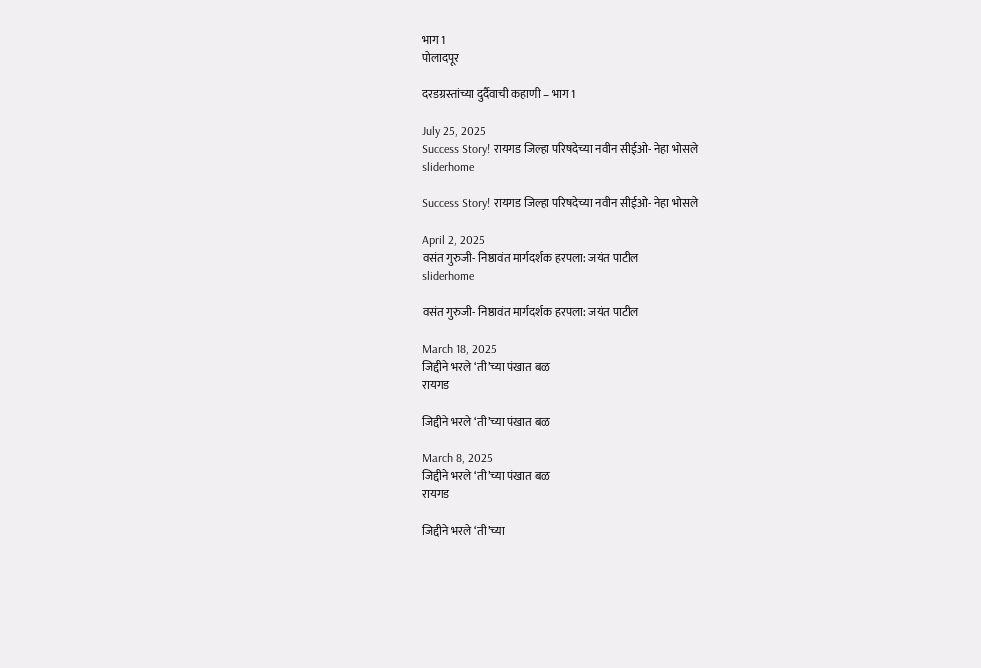भाग 1
पोलादपूर

दरडग्रस्तांच्या दुर्दैवाची कहाणी – भाग 1

July 25, 2025
Success Story! रायगड जिल्हा परिषदेच्या नवीन सीईओ- नेहा भोसले
sliderhome

Success Story! रायगड जिल्हा परिषदेच्या नवीन सीईओ- नेहा भोसले

April 2, 2025
वसंत गुरुजी- निष्ठावंत मार्गदर्शक हरपला: जयंत पाटील
sliderhome

वसंत गुरुजी- निष्ठावंत मार्गदर्शक हरपला: जयंत पाटील

March 18, 2025
जिद्दीने भरले ‘ती’च्या पंखात बळ
रायगड

जिद्दीने भरले ‘ती’च्या पंखात बळ

March 8, 2025
जिद्दीने भरले ‘ती’च्या पंखात बळ
रायगड

जिद्दीने भरले ‘ती’च्या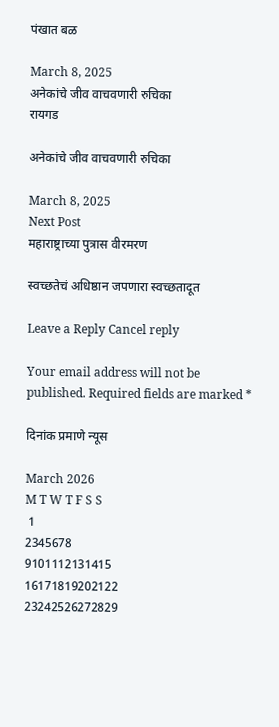पंखात बळ

March 8, 2025
अनेकांचे जीव वाचवणारी रुचिका
रायगड

अनेकांचे जीव वाचवणारी रुचिका

March 8, 2025
Next Post
महाराष्ट्राच्या पुत्रास वीरमरण

स्वच्छतेचं अधिष्ठान जपणारा स्वच्छतादूत

Leave a Reply Cancel reply

Your email address will not be published. Required fields are marked *

दिनांक प्रमाणे न्यूस

March 2026
M T W T F S S
 1
2345678
9101112131415
16171819202122
23242526272829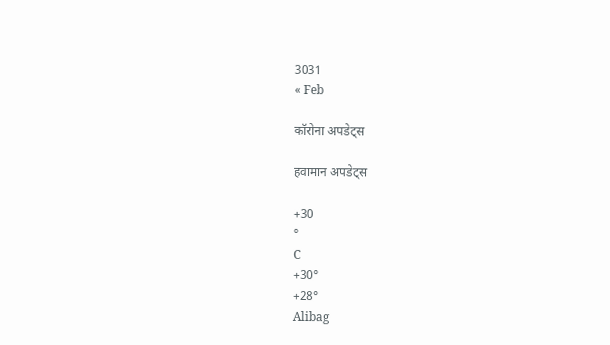3031
« Feb

कॉरोना अपडेट्स

हवामान अपडेट्स

+30
°
C
+30°
+28°
Alibag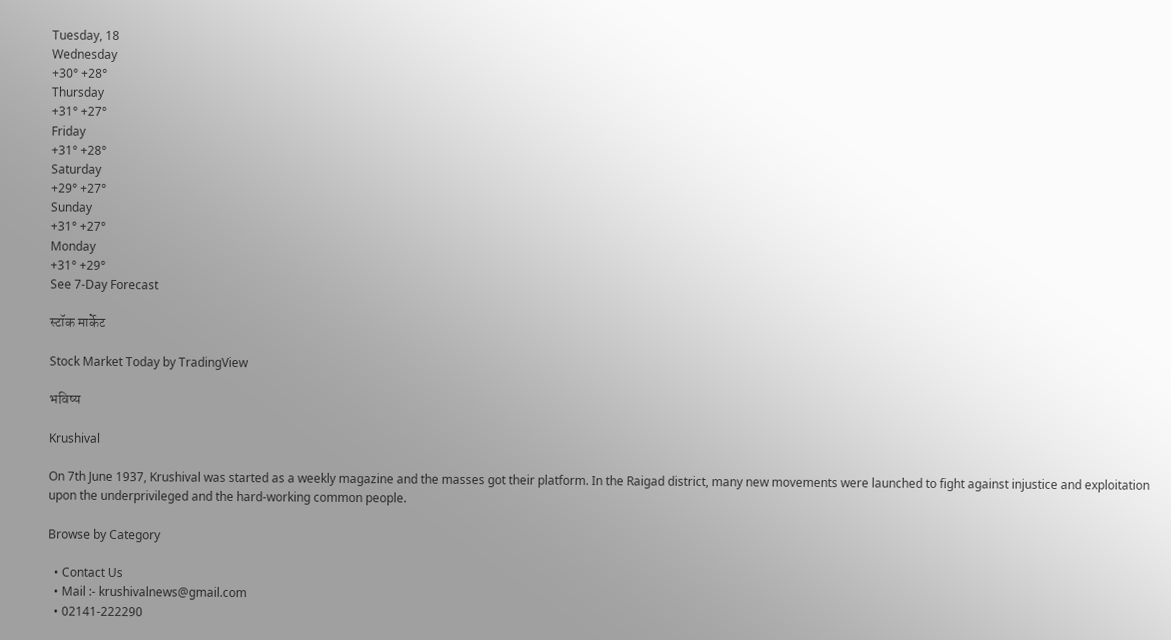Tuesday, 18
Wednesday
+30° +28°
Thursday
+31° +27°
Friday
+31° +28°
Saturday
+29° +27°
Sunday
+31° +27°
Monday
+31° +29°
See 7-Day Forecast

स्टॉक मार्केट

Stock Market Today by TradingView

भविष्य

Krushival

On 7th June 1937, Krushival was started as a weekly magazine and the masses got their platform. In the Raigad district, many new movements were launched to fight against injustice and exploitation upon the underprivileged and the hard-working common people.

Browse by Category

  • Contact Us
  • Mail :- krushivalnews@gmail.com
  • 02141-222290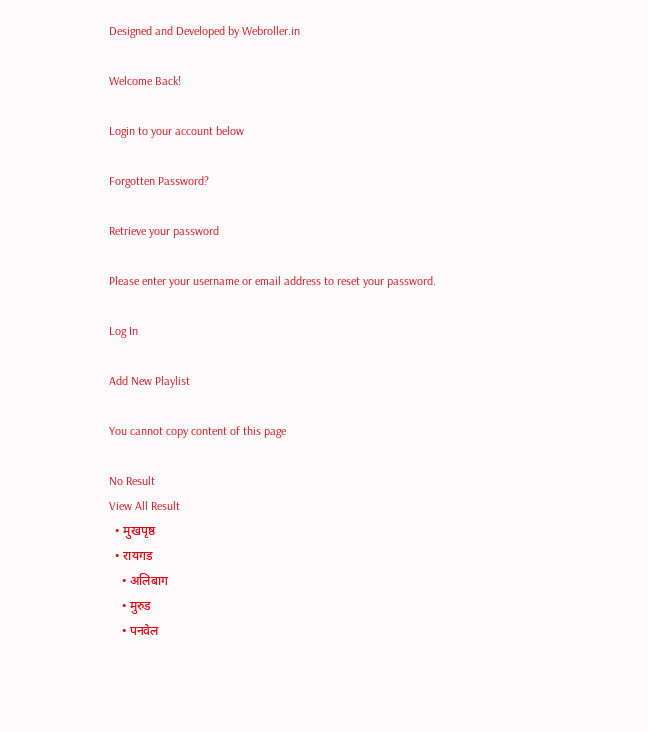Designed and Developed by Webroller.in

Welcome Back!

Login to your account below

Forgotten Password?

Retrieve your password

Please enter your username or email address to reset your password.

Log In

Add New Playlist

You cannot copy content of this page

No Result
View All Result
  • मुखपृष्ठ
  • रायगड
    • अलिबाग
    • मुरुड
    • पनवेल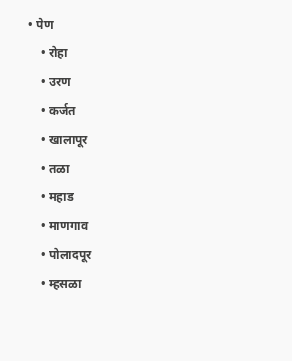• पेण
    • रोहा
    • उरण
    • कर्जत
    • खालापूर
    • तळा
    • महाड
    • माणगाव
    • पोलादपूर
    • म्हसळा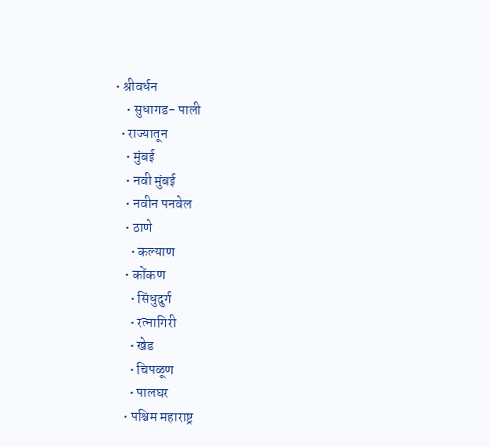• श्रीवर्धन
    • सुधागड- पाली
  • राज्यातून
    • मुंबई
    • नवी मुंबई
    • नवीन पनवेल
    • ठाणे
      • कल्याण
    • कोंकण
      • सिंधुदुर्ग
      • रत्नागिरी
      • खेड
      • चिपळूण
      • पालघर
    • पश्चिम महाराष्ट्र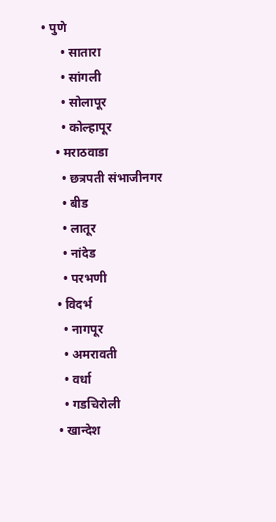• पुणे
      • सातारा
      • सांगली
      • सोलापूर
      • कोल्हापूर
    • मराठवाडा
      • छत्रपती संभाजीनगर
      • बीड
      • लातूर
      • नांदेड
      • परभणी
    • विदर्भ
      • नागपूर
      • अमरावती
      • वर्धा
      • गडचिरोली
    • खान्देश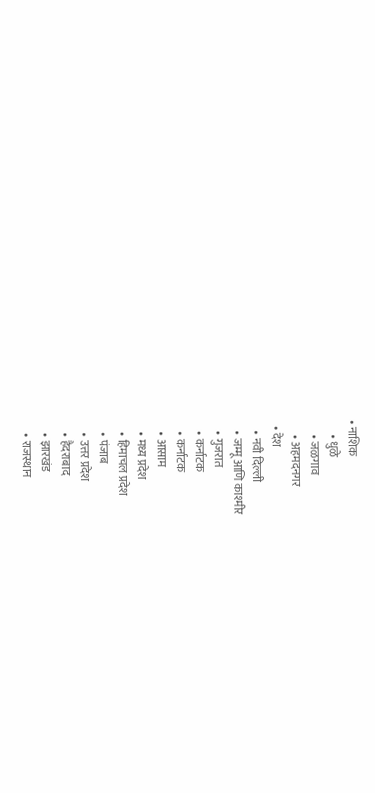• नाशिक
      • धुळे
      • जळगाव
      • अहमदनगर
  • देश
    • नवी दिल्ली
    • जम्मू आणि काश्मीर
    • गुजरात
    • कर्नाटक
    • कर्नाटक
    • आसाम
    • मध्य प्रदेश
    • हिमाचल प्रदेश
    • पंजाब
    • उत्तर प्रदेश
    • हैदराबाद
    • झारखंड
    • राजस्थान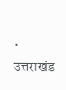• उत्तराखंड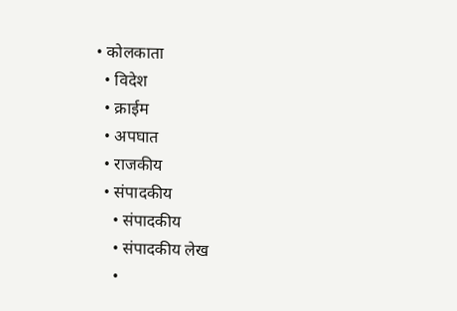• कोलकाता
  • विदेश
  • क्राईम
  • अपघात
  • राजकीय
  • संपादकीय
    • संपादकीय
    • संपादकीय लेख
    •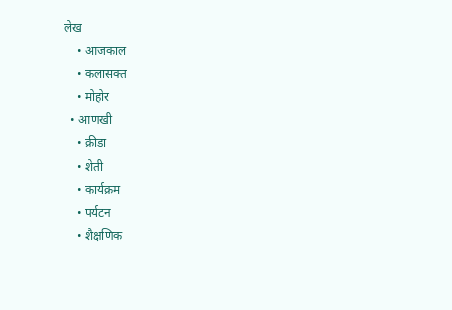लेख
    • आजकाल
    • कलासक्त
    • मोहोर
  • आणखी
    • क्रीडा
    • शेती
    • कार्यक्रम
    • पर्यटन
    • शैक्षणिक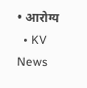• आरोग्य
  • KV News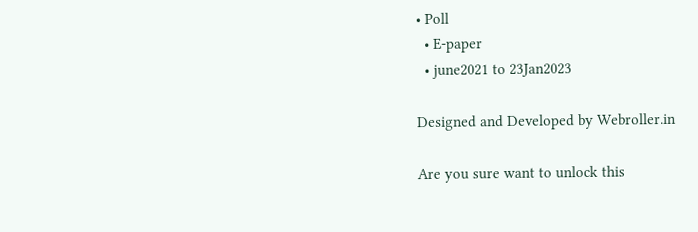• Poll
  • E-paper
  • june2021 to 23Jan2023

Designed and Developed by Webroller.in

Are you sure want to unlock this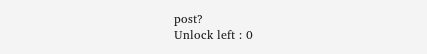post?
Unlock left : 0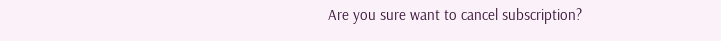Are you sure want to cancel subscription?